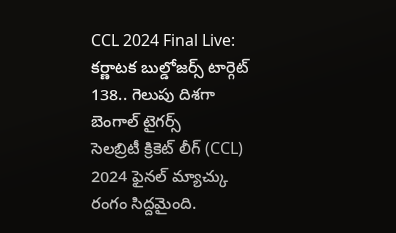CCL 2024 Final Live: కర్ణాటక బుల్డోజర్స్ టార్గెట్ 138.. గెలుపు దిశగా బెంగాల్ టైగర్స్
సెలబ్రిటీ క్రికెట్ లీగ్ (CCL) 2024 ఫైనల్ మ్యాచ్కు రంగం సిద్దమైంది.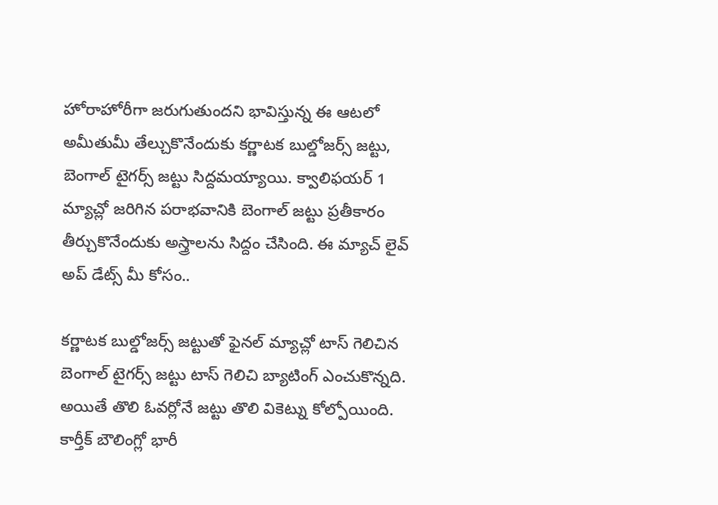హోరాహోరీగా జరుగుతుందని భావిస్తున్న ఈ ఆటలో అమీతుమీ తేల్చుకొనేందుకు కర్ణాటక బుల్డోజర్స్ జట్టు, బెంగాల్ టైగర్స్ జట్టు సిద్దమయ్యాయి. క్వాలిఫయర్ 1 మ్యాచ్లో జరిగిన పరాభవానికి బెంగాల్ జట్టు ప్రతీకారం తీర్చుకొనేందుకు అస్త్రాలను సిద్దం చేసింది. ఈ మ్యాచ్ లైవ్ అప్ డేట్స్ మీ కోసం..

కర్ణాటక బుల్డోజర్స్ జట్టుతో ఫైనల్ మ్యాచ్లో టాస్ గెలిచిన బెంగాల్ టైగర్స్ జట్టు టాస్ గెలిచి బ్యాటింగ్ ఎంచుకొన్నది. అయితే తొలి ఓవర్లోనే జట్టు తొలి వికెట్ను కోల్పోయింది. కార్తీక్ బౌలింగ్లో భారీ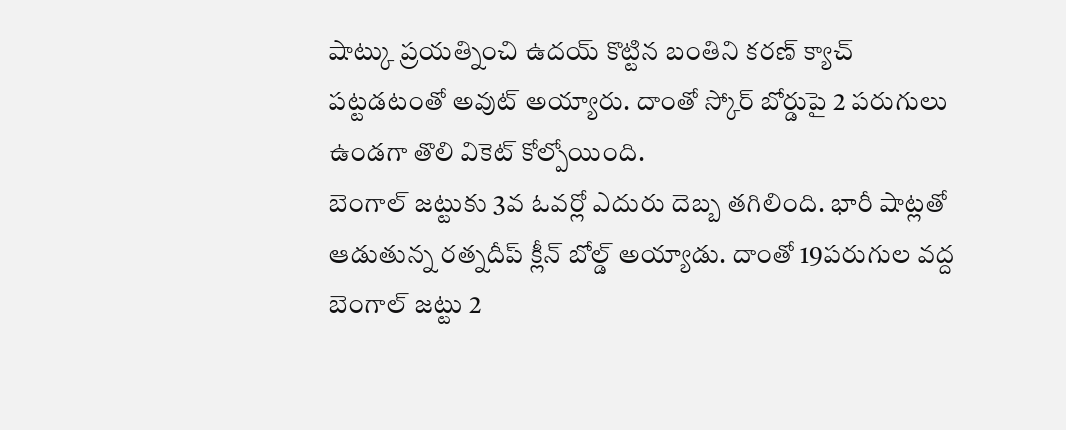షాట్కు ప్రయత్నించి ఉదయ్ కొట్టిన బంతిని కరణ్ క్యాచ్ పట్టడటంతో అవుట్ అయ్యారు. దాంతో స్కోర్ బోర్డుపై 2 పరుగులు ఉండగా తొలి వికెట్ కోల్పోయింది.
బెంగాల్ జట్టుకు 3వ ఓవర్లో ఎదురు దెబ్బ తగిలింది. భారీ షాట్లతో ఆడుతున్న రత్నదీప్ క్లీన్ బోల్డ్ అయ్యాడు. దాంతో 19పరుగుల వద్ద బెంగాల్ జట్టు 2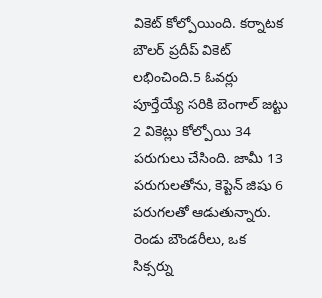వికెట్ కోల్పోయింది. కర్నాటక బౌలర్ ప్రదీప్ వికెట్ లభించింది.5 ఓవర్లు పూర్తేయ్యే సరికి బెంగాల్ జట్టు 2 వికెట్లు కోల్పోయి 34 పరుగులు చేసింది. జామీ 13 పరుగులతోను, కెప్టెన్ జిషు 6 పరుగలతో ఆడుతున్నారు. రెండు బౌండరీలు, ఒక సిక్సర్ను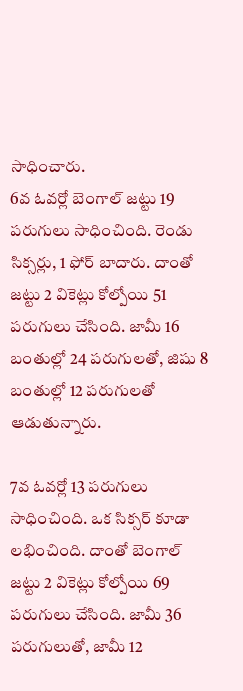సాధించారు.
6వ ఓవర్లో బెంగాల్ జట్టు 19 పరుగులు సాధించింది. రెండు సిక్సర్లు, 1 ఫోర్ బాదారు. దాంతో జట్టు 2 వికెట్లు కోల్పోయి 51 పరుగులు చేసింది. జామీ 16 బంతుల్లో 24 పరుగులతో, జిషు 8 బంతుల్లో 12 పరుగులతో ఆడుతున్నారు.

7వ ఓవర్లో 13 పరుగులు సాధించింది. ఒక సిక్సర్ కూడా లభించింది. దాంతో బెంగాల్ జట్టు 2 వికెట్లు కోల్పోయి 69 పరుగులు చేసింది. జామీ 36 పరుగులుతో, జామీ 12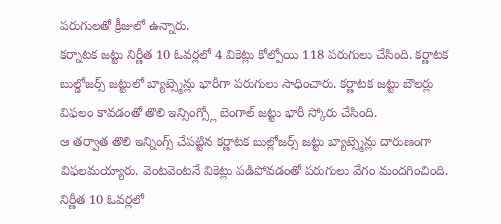పరుగులతో క్రీజులో ఉన్నారు.
కర్నాటక జట్టు నిర్ణీత 10 ఓవర్లలో 4 వికెట్లు కోల్పోయి 118 పరుగులు చేసింది. కర్ణాటక బుల్డోజర్స్ జట్టులో బ్యాట్స్మెన్లు భారీగా పరుగులు సాధించారు. కర్ణాటక జట్టు బౌలర్లు విఫలం కావడంతో తొలి ఇన్సింగ్స్లో బెంగాల్ జట్టు భారీ స్కోరు చేసింది.
ఆ తర్వాత తొలి ఇన్నింగ్స్ చేపట్టిన కర్ణాటక బుల్లోజర్స్ జట్టు బ్యాట్స్మెన్లు దారుణంగా విఫలమయ్యారు. వెంటవెంటనే వికెట్లు పడిపోవడంతో పరుగులు వేగం మందగించింది. నిర్ణీత 10 ఓవర్లలో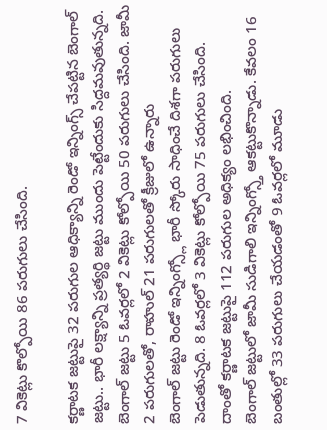7 వికెట్లు కొల్పోయి 86 పరుగులు చేసింది.

కర్ణాటక జట్టుపై 32 పరుగుల ఆధిక్యాన్ని రెండో ఇన్నింగ్స్ చేపట్టిన బెంగాల్ జట్టు.. భారీ లక్ష్యాన్ని ప్రత్యర్థి జట్టు ముందు పెట్టేందుకు సిద్దమవుతున్నది. బెంగాల్ జట్టు 5 ఓవర్లలో 2 వికెట్లు కోల్పోయి 50 పరుగులు చేసింది. జామీ 2 పరుగులతో, రాహుల్ 21 పరుగులతో క్రీజులో ఉన్నారు
బెంగాల్ జట్టు రెండో ఇన్నింగ్స్లో భారీ స్కోరు సాధించే దిశగా పరుగులు పెడుతున్నది. 8 ఓవర్లలో 3 వికెట్లు కోల్పోయి 75 పరుగులు చేసింది. దాంతో కర్ణాటక జట్టుపై 112 పరుగుల అధిక్యం లభించింది.
బెంగాల్ జట్టులో జామీ సుడిగాలి ఇన్నింగ్స్తో ఆకట్టుకొన్నాడు. కేవలం 16 బంతుల్లో 33 పరుగులు చేయడంతో 9 ఓవర్లలో మూడు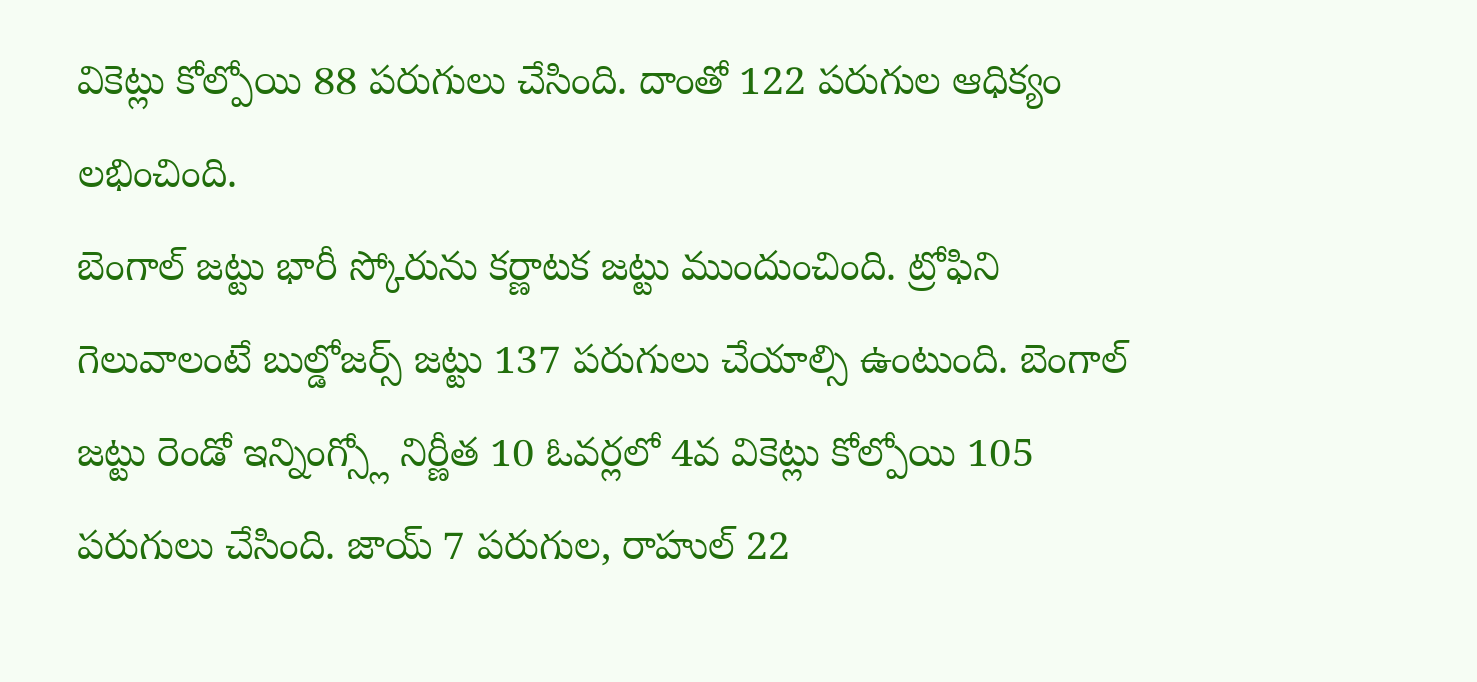వికెట్లు కోల్పోయి 88 పరుగులు చేసింది. దాంతో 122 పరుగుల ఆధిక్యం లభించింది.
బెంగాల్ జట్టు భారీ స్కోరును కర్ణాటక జట్టు ముందుంచింది. ట్రోఫిని గెలువాలంటే బుల్డోజర్స్ జట్టు 137 పరుగులు చేయాల్సి ఉంటుంది. బెంగాల్ జట్టు రెండో ఇన్నింగ్స్లో నిర్ణీత 10 ఓవర్లలో 4వ వికెట్లు కోల్పోయి 105 పరుగులు చేసింది. జాయ్ 7 పరుగుల, రాహుల్ 22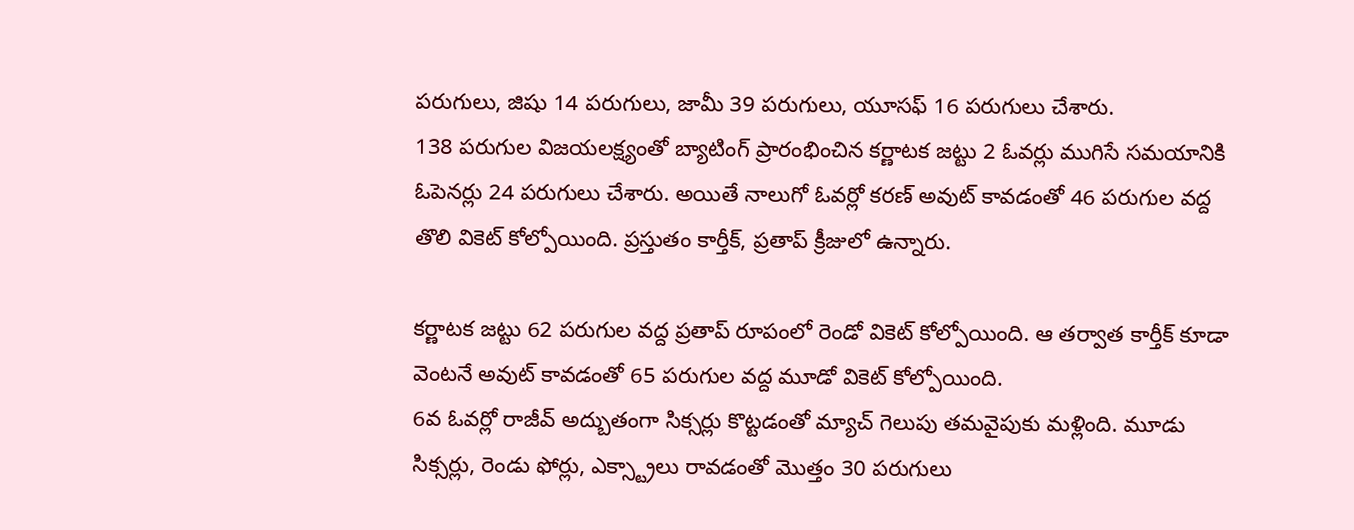పరుగులు, జిషు 14 పరుగులు, జామీ 39 పరుగులు, యూసఫ్ 16 పరుగులు చేశారు.
138 పరుగుల విజయలక్ష్యంతో బ్యాటింగ్ ప్రారంభించిన కర్ణాటక జట్టు 2 ఓవర్లు ముగిసే సమయానికి ఓపెనర్లు 24 పరుగులు చేశారు. అయితే నాలుగో ఓవర్లో కరణ్ అవుట్ కావడంతో 46 పరుగుల వద్ద తొలి వికెట్ కోల్పోయింది. ప్రస్తుతం కార్తీక్, ప్రతాప్ క్రీజులో ఉన్నారు.

కర్ణాటక జట్టు 62 పరుగుల వద్ద ప్రతాప్ రూపంలో రెండో వికెట్ కోల్పోయింది. ఆ తర్వాత కార్తీక్ కూడా వెంటనే అవుట్ కావడంతో 65 పరుగుల వద్ద మూడో వికెట్ కోల్పోయింది.
6వ ఓవర్లో రాజీవ్ అద్బుతంగా సిక్సర్లు కొట్టడంతో మ్యాచ్ గెలుపు తమవైపుకు మళ్లింది. మూడు సిక్సర్లు, రెండు ఫోర్లు, ఎక్స్ట్రాలు రావడంతో మొత్తం 30 పరుగులు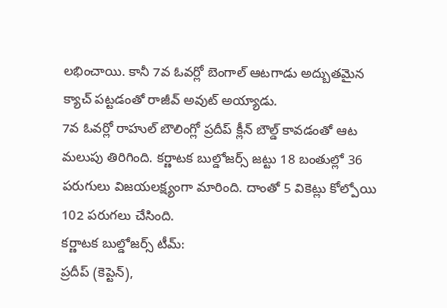లభించాయి. కానీ 7వ ఓవర్లో బెంగాల్ ఆటగాడు అద్బుతమైన క్యాచ్ పట్టడంతో రాజీవ్ అవుట్ అయ్యాడు.
7వ ఓవర్లో రాహుల్ బౌలింగ్లో ప్రదీప్ క్లీన్ బౌల్డ్ కావడంతో ఆట మలుపు తిరిగింది. కర్ణాటక బుల్డోజర్స్ జట్టు 18 బంతుల్లో 36 పరుగులు విజయలక్ష్యంగా మారింది. దాంతో 5 వికెట్లు కోల్పోయి 102 పరుగలు చేసింది.
కర్ణాటక బుల్డోజర్స్ టీమ్:
ప్రదీప్ (కెప్టెన్),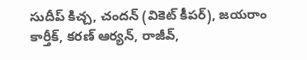సుదీప్ కిచ్చ, చందన్ (వికెట్ కీపర్), జయరాం కార్తీక్, కరణ్ ఆర్యన్, రాజీవ్,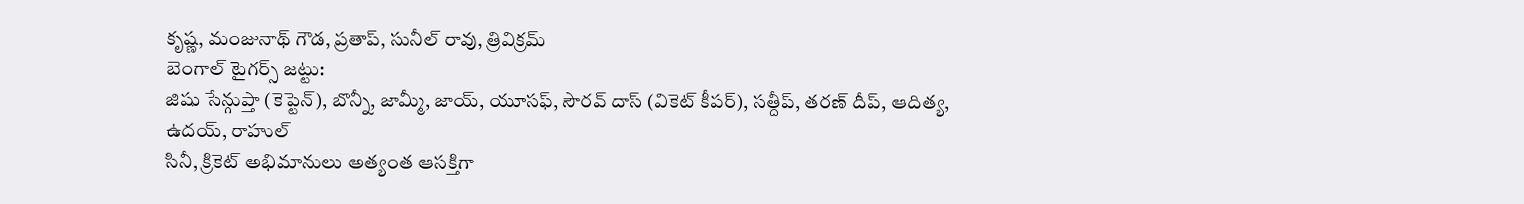కృష్ణ, మంజునాథ్ గౌడ, ప్రతాప్, సునీల్ రావు, త్రివిక్రమ్
బెంగాల్ టైగర్స్ జట్టు:
జిషు సేన్గుప్తా (కెప్టెన్), బొన్నీ, జామ్మీ, జాయ్, యూసఫ్, సౌరవ్ దాస్ (వికెట్ కీపర్), సత్దీప్, తరణ్ దీప్, ఆదిత్య, ఉదయ్, రాహుల్
సినీ, క్రికెట్ అభిమానులు అత్యంత ఆసక్తిగా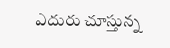ఎదురు చూస్తున్న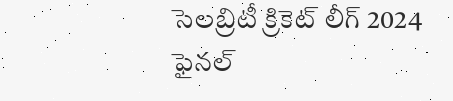సెలబ్రిటీ క్రికెట్ లీగ్ 2024 ఫైనల్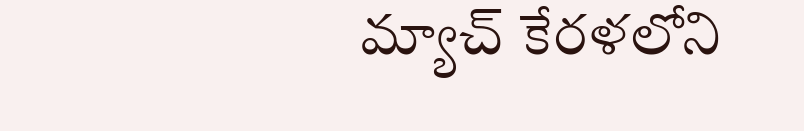మ్యాచ్ కేరళలోని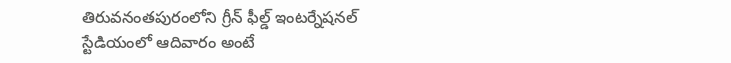తిరువనంతపురంలోని గ్రీన్ ఫీల్డ్ ఇంటర్నేషనల్ స్టేడియంలో ఆదివారం అంటే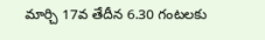మార్చి 17వ తేదీన 6.30 గంటలకు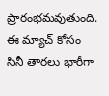ప్రారంభమవుతుంది. ఈ మ్యాచ్ కోసం సినీ తారలు భారీగా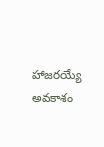హాజరయ్యే అవకాశం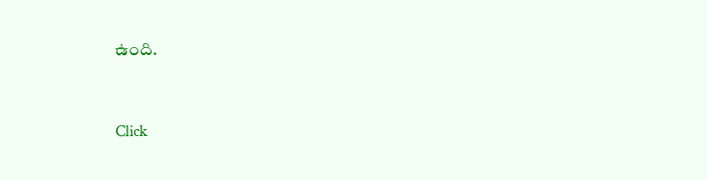ఉంది.


Click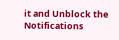it and Unblock the Notifications